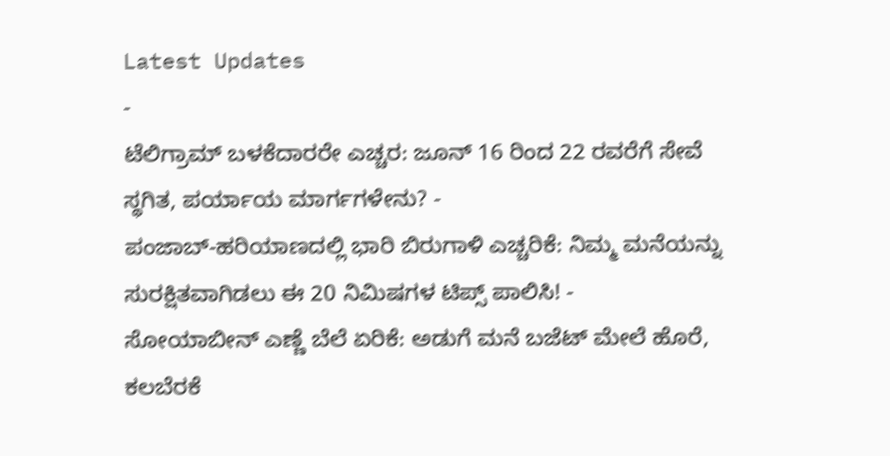Latest Updates
-
ಟೆಲಿಗ್ರಾಮ್ ಬಳಕೆದಾರರೇ ಎಚ್ಚರ: ಜೂನ್ 16 ರಿಂದ 22 ರವರೆಗೆ ಸೇವೆ ಸ್ಥಗಿತ, ಪರ್ಯಾಯ ಮಾರ್ಗಗಳೇನು? -
ಪಂಜಾಬ್-ಹರಿಯಾಣದಲ್ಲಿ ಭಾರಿ ಬಿರುಗಾಳಿ ಎಚ್ಚರಿಕೆ: ನಿಮ್ಮ ಮನೆಯನ್ನು ಸುರಕ್ಷಿತವಾಗಿಡಲು ಈ 20 ನಿಮಿಷಗಳ ಟಿಪ್ಸ್ ಪಾಲಿಸಿ! -
ಸೋಯಾಬೀನ್ ಎಣ್ಣೆ ಬೆಲೆ ಏರಿಕೆ: ಅಡುಗೆ ಮನೆ ಬಜೆಟ್ ಮೇಲೆ ಹೊರೆ, ಕಲಬೆರಕೆ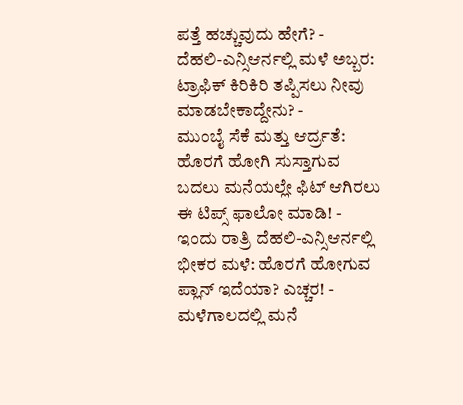ಪತ್ತೆ ಹಚ್ಚುವುದು ಹೇಗೆ? -
ದೆಹಲಿ-ಎನ್ಸಿಆರ್ನಲ್ಲಿ ಮಳೆ ಅಬ್ಬರ: ಟ್ರಾಫಿಕ್ ಕಿರಿಕಿರಿ ತಪ್ಪಿಸಲು ನೀವು ಮಾಡಬೇಕಾದ್ದೇನು? -
ಮುಂಬೈ ಸೆಕೆ ಮತ್ತು ಆರ್ದ್ರತೆ: ಹೊರಗೆ ಹೋಗಿ ಸುಸ್ತಾಗುವ ಬದಲು ಮನೆಯಲ್ಲೇ ಫಿಟ್ ಆಗಿರಲು ಈ ಟಿಪ್ಸ್ ಫಾಲೋ ಮಾಡಿ! -
ಇಂದು ರಾತ್ರಿ ದೆಹಲಿ-ಎನ್ಸಿಆರ್ನಲ್ಲಿ ಭೀಕರ ಮಳೆ: ಹೊರಗೆ ಹೋಗುವ ಪ್ಲಾನ್ ಇದೆಯಾ? ಎಚ್ಚರ! -
ಮಳೆಗಾಲದಲ್ಲಿ ಮನೆ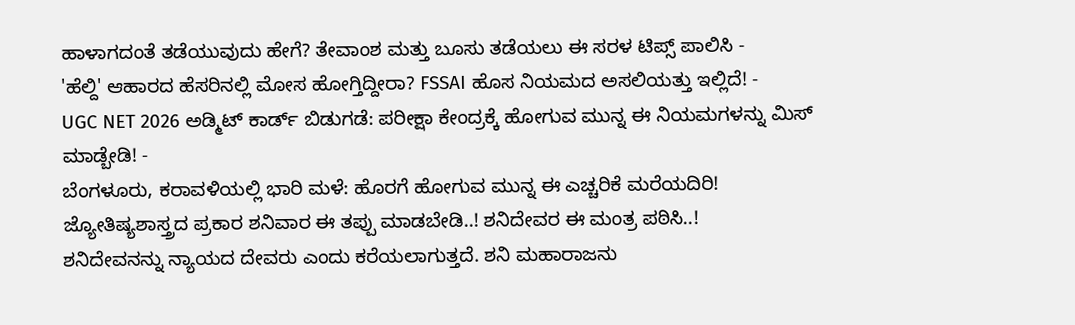ಹಾಳಾಗದಂತೆ ತಡೆಯುವುದು ಹೇಗೆ? ತೇವಾಂಶ ಮತ್ತು ಬೂಸು ತಡೆಯಲು ಈ ಸರಳ ಟಿಪ್ಸ್ ಪಾಲಿಸಿ -
'ಹೆಲ್ದಿ' ಆಹಾರದ ಹೆಸರಿನಲ್ಲಿ ಮೋಸ ಹೋಗ್ತಿದ್ದೀರಾ? FSSAI ಹೊಸ ನಿಯಮದ ಅಸಲಿಯತ್ತು ಇಲ್ಲಿದೆ! -
UGC NET 2026 ಅಡ್ಮಿಟ್ ಕಾರ್ಡ್ ಬಿಡುಗಡೆ: ಪರೀಕ್ಷಾ ಕೇಂದ್ರಕ್ಕೆ ಹೋಗುವ ಮುನ್ನ ಈ ನಿಯಮಗಳನ್ನು ಮಿಸ್ ಮಾಡ್ಬೇಡಿ! -
ಬೆಂಗಳೂರು, ಕರಾವಳಿಯಲ್ಲಿ ಭಾರಿ ಮಳೆ: ಹೊರಗೆ ಹೋಗುವ ಮುನ್ನ ಈ ಎಚ್ಚರಿಕೆ ಮರೆಯದಿರಿ!
ಜ್ಯೋತಿಷ್ಯಶಾಸ್ತ್ರದ ಪ್ರಕಾರ ಶನಿವಾರ ಈ ತಪ್ಪು ಮಾಡಬೇಡಿ..! ಶನಿದೇವರ ಈ ಮಂತ್ರ ಪಠಿಸಿ..!
ಶನಿದೇವನನ್ನು ನ್ಯಾಯದ ದೇವರು ಎಂದು ಕರೆಯಲಾಗುತ್ತದೆ. ಶನಿ ಮಹಾರಾಜನು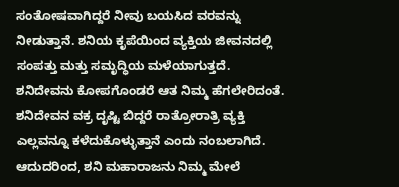ಸಂತೋಷವಾಗಿದ್ದರೆ ನೀವು ಬಯಸಿದ ವರವನ್ನು ನೀಡುತ್ತಾನೆ. ಶನಿಯ ಕೃಪೆಯಿಂದ ವ್ಯಕ್ತಿಯ ಜೀವನದಲ್ಲಿ ಸಂಪತ್ತು ಮತ್ತು ಸಮೃದ್ಧಿಯ ಮಳೆಯಾಗುತ್ತದೆ. ಶನಿದೇವನು ಕೋಪಗೊಂಡರೆ ಆತ ನಿಮ್ಮ ಹೆಗಲೇರಿದಂತೆ.
ಶನಿದೇವನ ವಕ್ರ ದೃಷ್ಟಿ ಬಿದ್ದರೆ ರಾತ್ರೋರಾತ್ರಿ ವ್ಯಕ್ತಿ ಎಲ್ಲವನ್ನೂ ಕಳೆದುಕೊಳ್ಳುತ್ತಾನೆ ಎಂದು ನಂಬಲಾಗಿದೆ. ಆದುದರಿಂದ, ಶನಿ ಮಹಾರಾಜನು ನಿಮ್ಮ ಮೇಲೆ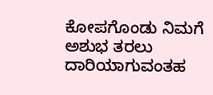ಕೋಪಗೊಂಡು ನಿಮಗೆ ಅಶುಭ ತರಲು ದಾರಿಯಾಗುವಂತಹ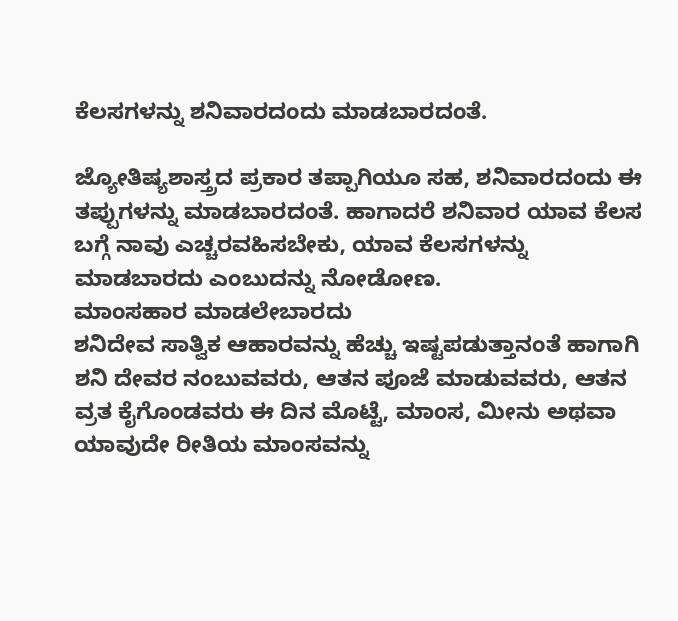ಕೆಲಸಗಳನ್ನು ಶನಿವಾರದಂದು ಮಾಡಬಾರದಂತೆ.

ಜ್ಯೋತಿಷ್ಯಶಾಸ್ತ್ರದ ಪ್ರಕಾರ ತಪ್ಪಾಗಿಯೂ ಸಹ, ಶನಿವಾರದಂದು ಈ ತಪ್ಪುಗಳನ್ನು ಮಾಡಬಾರದಂತೆ. ಹಾಗಾದರೆ ಶನಿವಾರ ಯಾವ ಕೆಲಸ ಬಗ್ಗೆ ನಾವು ಎಚ್ಚರವಹಿಸಬೇಕು, ಯಾವ ಕೆಲಸಗಳನ್ನು ಮಾಡಬಾರದು ಎಂಬುದನ್ನು ನೋಡೋಣ.
ಮಾಂಸಹಾರ ಮಾಡಲೇಬಾರದು
ಶನಿದೇವ ಸಾತ್ವಿಕ ಆಹಾರವನ್ನು ಹೆಚ್ಚು ಇಷ್ಟಪಡುತ್ತಾನಂತೆ ಹಾಗಾಗಿ ಶನಿ ದೇವರ ನಂಬುವವರು, ಆತನ ಪೂಜೆ ಮಾಡುವವರು, ಆತನ ವ್ರತ ಕೈಗೊಂಡವರು ಈ ದಿನ ಮೊಟ್ಟೆ, ಮಾಂಸ, ಮೀನು ಅಥವಾ ಯಾವುದೇ ರೀತಿಯ ಮಾಂಸವನ್ನು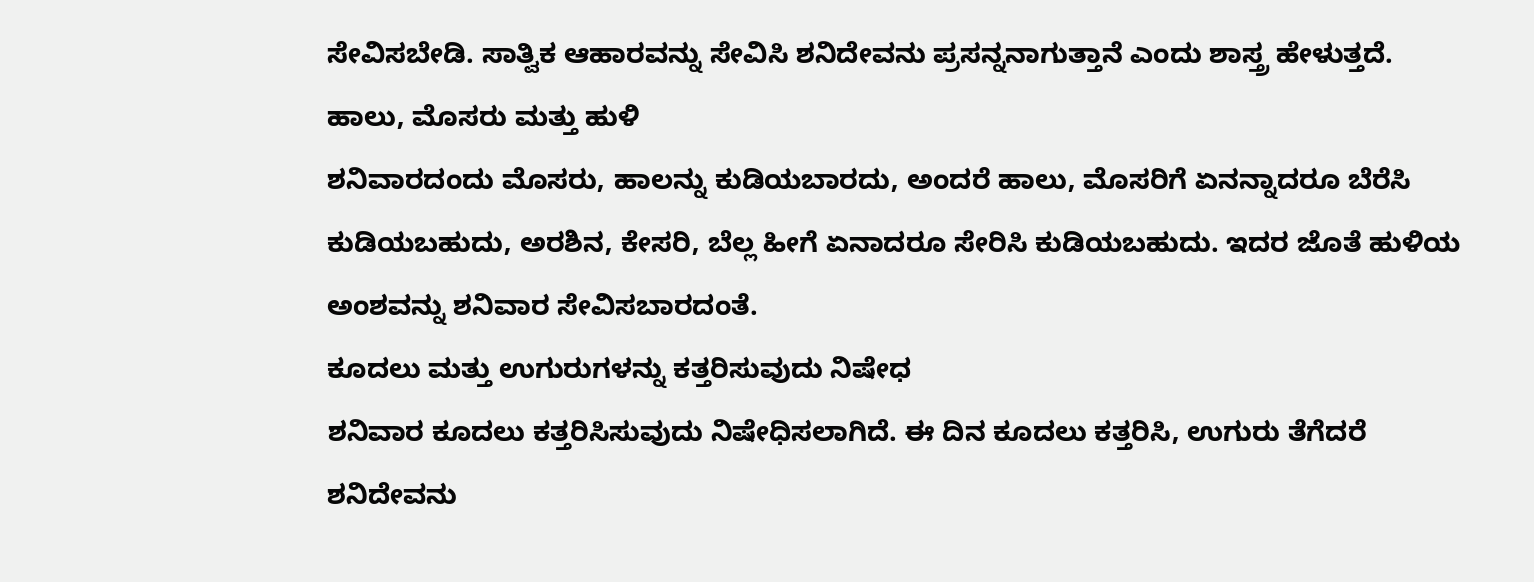ಸೇವಿಸಬೇಡಿ. ಸಾತ್ವಿಕ ಆಹಾರವನ್ನು ಸೇವಿಸಿ ಶನಿದೇವನು ಪ್ರಸನ್ನನಾಗುತ್ತಾನೆ ಎಂದು ಶಾಸ್ತ್ರ ಹೇಳುತ್ತದೆ.
ಹಾಲು, ಮೊಸರು ಮತ್ತು ಹುಳಿ
ಶನಿವಾರದಂದು ಮೊಸರು, ಹಾಲನ್ನು ಕುಡಿಯಬಾರದು, ಅಂದರೆ ಹಾಲು, ಮೊಸರಿಗೆ ಏನನ್ನಾದರೂ ಬೆರೆಸಿ ಕುಡಿಯಬಹುದು, ಅರಶಿನ, ಕೇಸರಿ, ಬೆಲ್ಲ ಹೀಗೆ ಏನಾದರೂ ಸೇರಿಸಿ ಕುಡಿಯಬಹುದು. ಇದರ ಜೊತೆ ಹುಳಿಯ ಅಂಶವನ್ನು ಶನಿವಾರ ಸೇವಿಸಬಾರದಂತೆ.
ಕೂದಲು ಮತ್ತು ಉಗುರುಗಳನ್ನು ಕತ್ತರಿಸುವುದು ನಿಷೇಧ
ಶನಿವಾರ ಕೂದಲು ಕತ್ತರಿಸಿಸುವುದು ನಿಷೇಧಿಸಲಾಗಿದೆ. ಈ ದಿನ ಕೂದಲು ಕತ್ತರಿಸಿ, ಉಗುರು ತೆಗೆದರೆ ಶನಿದೇವನು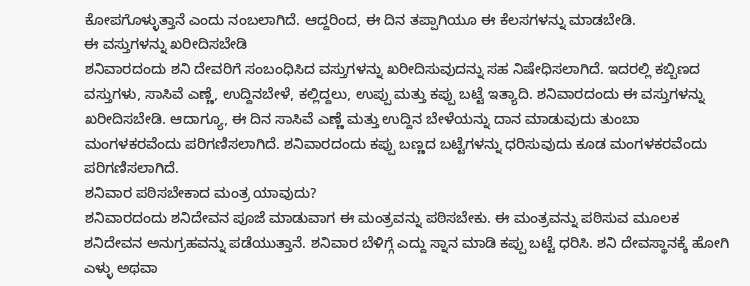ಕೋಪಗೊಳ್ಳುತ್ತಾನೆ ಎಂದು ನಂಬಲಾಗಿದೆ. ಆದ್ದರಿಂದ, ಈ ದಿನ ತಪ್ಪಾಗಿಯೂ ಈ ಕೆಲಸಗಳನ್ನು ಮಾಡಬೇಡಿ.
ಈ ವಸ್ತುಗಳನ್ನು ಖರೀದಿಸಬೇಡಿ
ಶನಿವಾರದಂದು ಶನಿ ದೇವರಿಗೆ ಸಂಬಂಧಿಸಿದ ವಸ್ತುಗಳನ್ನು ಖರೀದಿಸುವುದನ್ನು ಸಹ ನಿಷೇಧಿಸಲಾಗಿದೆ. ಇದರಲ್ಲಿ ಕಬ್ಬಿಣದ ವಸ್ತುಗಳು, ಸಾಸಿವೆ ಎಣ್ಣೆ, ಉದ್ದಿನಬೇಳೆ, ಕಲ್ಲಿದ್ದಲು, ಉಪ್ಪು ಮತ್ತು ಕಪ್ಪು ಬಟ್ಟೆ ಇತ್ಯಾದಿ. ಶನಿವಾರದಂದು ಈ ವಸ್ತುಗಳನ್ನು ಖರೀದಿಸಬೇಡಿ. ಆದಾಗ್ಯೂ, ಈ ದಿನ ಸಾಸಿವೆ ಎಣ್ಣೆ ಮತ್ತು ಉದ್ದಿನ ಬೇಳೆಯನ್ನು ದಾನ ಮಾಡುವುದು ತುಂಬಾ ಮಂಗಳಕರವೆಂದು ಪರಿಗಣಿಸಲಾಗಿದೆ. ಶನಿವಾರದಂದು ಕಪ್ಪು ಬಣ್ಣದ ಬಟ್ಟೆಗಳನ್ನು ಧರಿಸುವುದು ಕೂಡ ಮಂಗಳಕರವೆಂದು ಪರಿಗಣಿಸಲಾಗಿದೆ.
ಶನಿವಾರ ಪಠಿಸಬೇಕಾದ ಮಂತ್ರ ಯಾವುದು?
ಶನಿವಾರದಂದು ಶನಿದೇವನ ಪೂಜೆ ಮಾಡುವಾಗ ಈ ಮಂತ್ರವನ್ನು ಪಠಿಸಬೇಕು. ಈ ಮಂತ್ರವನ್ನು ಪಠಿಸುವ ಮೂಲಕ ಶನಿದೇವನ ಅನುಗ್ರಹವನ್ನು ಪಡೆಯುತ್ತಾನೆ. ಶನಿವಾರ ಬೆಳಿಗ್ಗೆ ಎದ್ದು ಸ್ನಾನ ಮಾಡಿ ಕಪ್ಪು ಬಟ್ಟೆ ಧರಿಸಿ. ಶನಿ ದೇವಸ್ಥಾನಕ್ಕೆ ಹೋಗಿ ಎಳ್ಳು ಅಥವಾ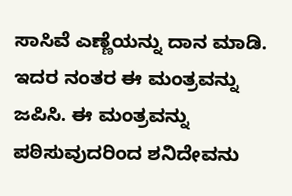ಸಾಸಿವೆ ಎಣ್ಣೆಯನ್ನು ದಾನ ಮಾಡಿ. ಇದರ ನಂತರ ಈ ಮಂತ್ರವನ್ನು ಜಪಿಸಿ. ಈ ಮಂತ್ರವನ್ನು ಪಠಿಸುವುದರಿಂದ ಶನಿದೇವನು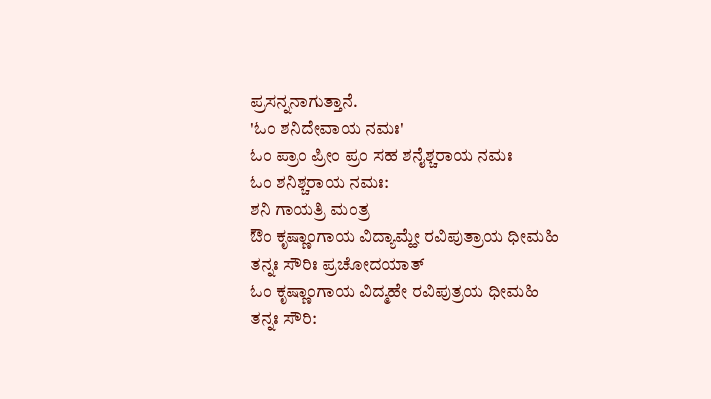ಪ್ರಸನ್ನನಾಗುತ್ತಾನೆ.
'ಓಂ ಶನಿದೇವಾಯ ನಮಃ'
ಓಂ ಪ್ರಾಂ ಪ್ರೀಂ ಪ್ರಂ ಸಹ ಶನೈಶ್ಚರಾಯ ನಮಃ
ಓಂ ಶನಿಶ್ಚರಾಯ ನಮಃ:
ಶನಿ ಗಾಯತ್ರಿ ಮಂತ್ರ
ಔಂ ಕೃಷ್ಣಾಂಗಾಯ ವಿದ್ಯಾಮ್ಹೇ ರವಿಪುತ್ರಾಯ ಧೀಮಹಿ ತನ್ನಃ ಸೌರಿಃ ಪ್ರಚೋದಯಾತ್
ಓಂ ಕೃಷ್ಣಾಂಗಾಯ ವಿದ್ಮಹೇ ರವಿಪುತ್ರಯ ಧೀಮಹಿ ತನ್ನಃ ಸೌರಿ: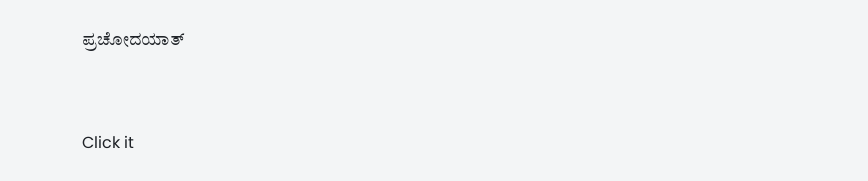ಪ್ರಚೋದಯಾತ್



Click it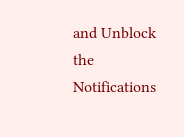and Unblock the Notifications